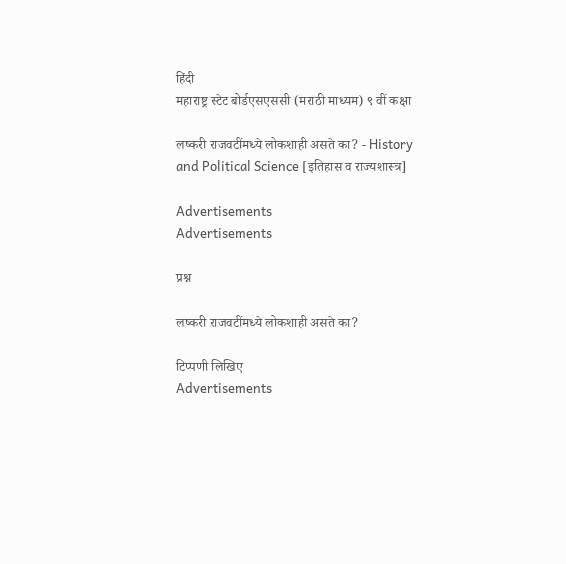हिंदी
महाराष्ट्र स्टेट बोर्डएसएससी (मराठी माध्यम) ९ वीं कक्षा

लष्करी राजवटींमध्ये लोकशाही असते का? - History and Political Science [इतिहास व राज्यशास्त्र]

Advertisements
Advertisements

प्रश्न

लष्करी राजवटींमध्ये लोकशाही असते का?

टिप्पणी लिखिए
Advertisements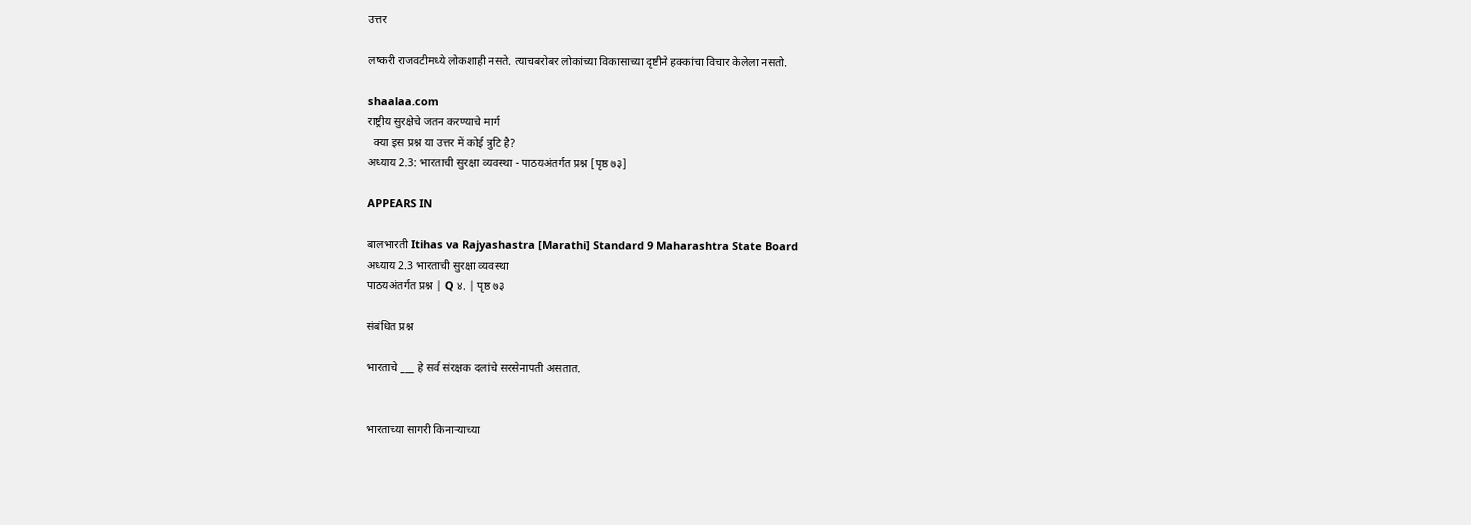उत्तर

लष्करी राजवटीमध्ये लोकशाही नसते. त्याचबरोबर लोकांच्या विकासाच्या दृष्टीने हक्कांचा विचार केलेला नसतो.

shaalaa.com
राष्ट्रीय सुरक्षेचे जतन करण्याचे मार्ग
  क्या इस प्रश्न या उत्तर में कोई त्रुटि है?
अध्याय 2.3: भारताची सुरक्षा व्यवस्था - पाठयअंतर्गत प्रश्न [पृष्ठ ७३]

APPEARS IN

बालभारती Itihas va Rajyashastra [Marathi] Standard 9 Maharashtra State Board
अध्याय 2.3 भारताची सुरक्षा व्यवस्था
पाठयअंतर्गत प्रश्न | Q ४. | पृष्ठ ७३

संबंधित प्रश्न

भारताचे ___ हे सर्व संरक्षक दलांचे सरसेनापती असतात.


भारताच्या सागरी किनाऱ्याच्या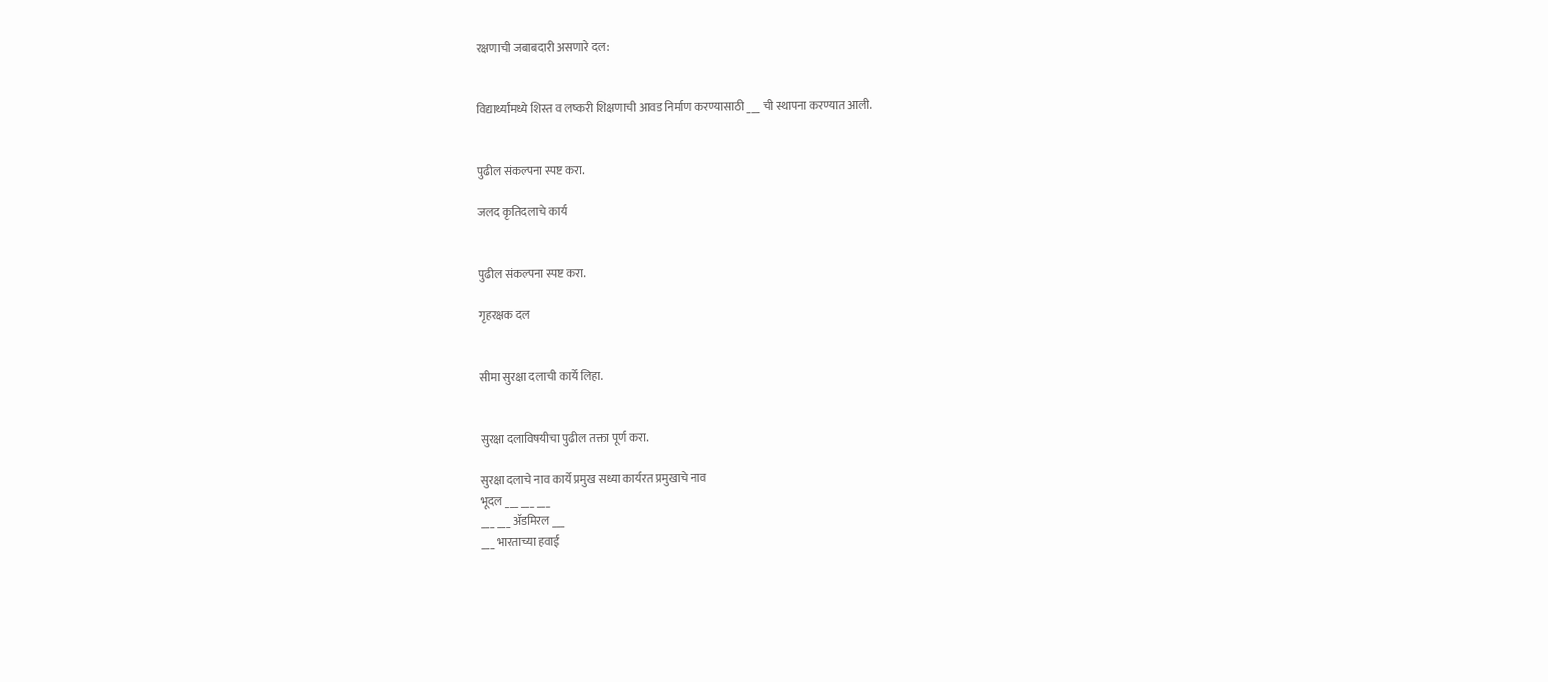रक्षणाची जबाबदारी असणारे दल:


विद्यार्थ्यांमध्ये शिस्त व लष्करी शिक्षणाची आवड निर्माण करण्यासाठी ___ ची स्थापना करण्यात आली.


पुढील संकल्पना स्पष्ट करा.

जलद कृतिदलाचे कार्य


पुढील संकल्पना स्पष्ट करा.

गृहरक्षक दल


सीमा सुरक्षा दलाची कार्ये लिहा.


सुरक्षा दलाविषयीचा पुढील तक्ता पूर्ण करा.

सुरक्षा दलाचे नाव कार्ये प्रमुख सध्या कार्यरत प्रमुखाचे नाव
भूदल ___ ___ ___
___ ___ ॲडमिरल ___
___ भारताच्या हवाई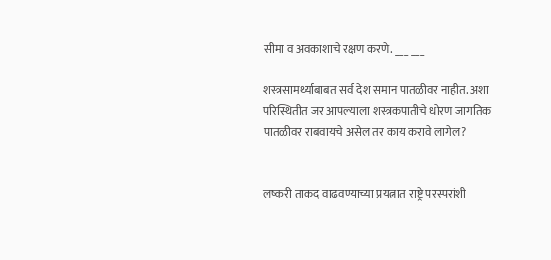सीमा व अवकाशाचे रक्षण करणे. ___ ___

शस्त्रसामर्थ्याबाबत सर्व देश समान पातळीवर नाहीत. अशा परिस्थितीत जर आपल्याला शस्त्रकपातीचे धोरण जागतिक पातळीवर राबवायचे असेल तर काय करावे लागेल?


लष्करी ताकद वाढवण्याच्या प्रयत्नात राष्ट्रे परस्परांशी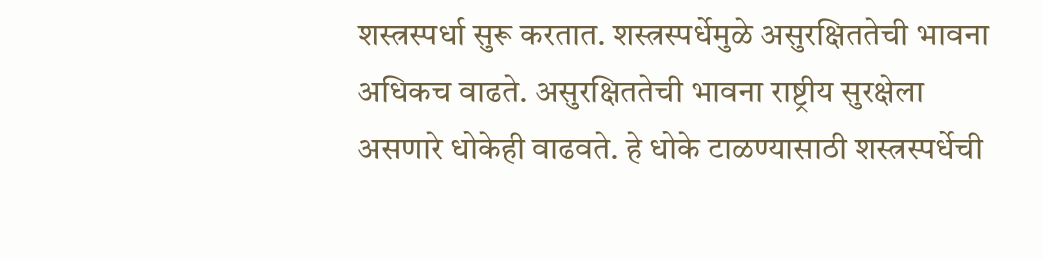शस्त्रस्पर्धा सुरू करतात. शस्त्रस्पर्धेमुळे असुरक्षिततेची भावना अधिकच वाढते. असुरक्षिततेची भावना राष्ट्रीय सुरक्षेला असणारे धोकेही वाढवते. हे धोके टाळण्यासाठी शस्त्रस्पर्धेची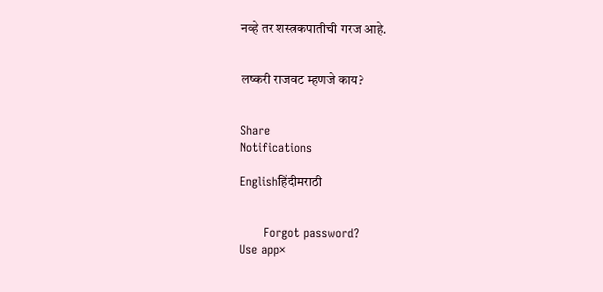नव्हे तर शस्त्रकपातीची गरज आहे.


लष्करी राजवट म्हणजे काय?


Share
Notifications

Englishहिंदीमराठी


      Forgot password?
Use app×